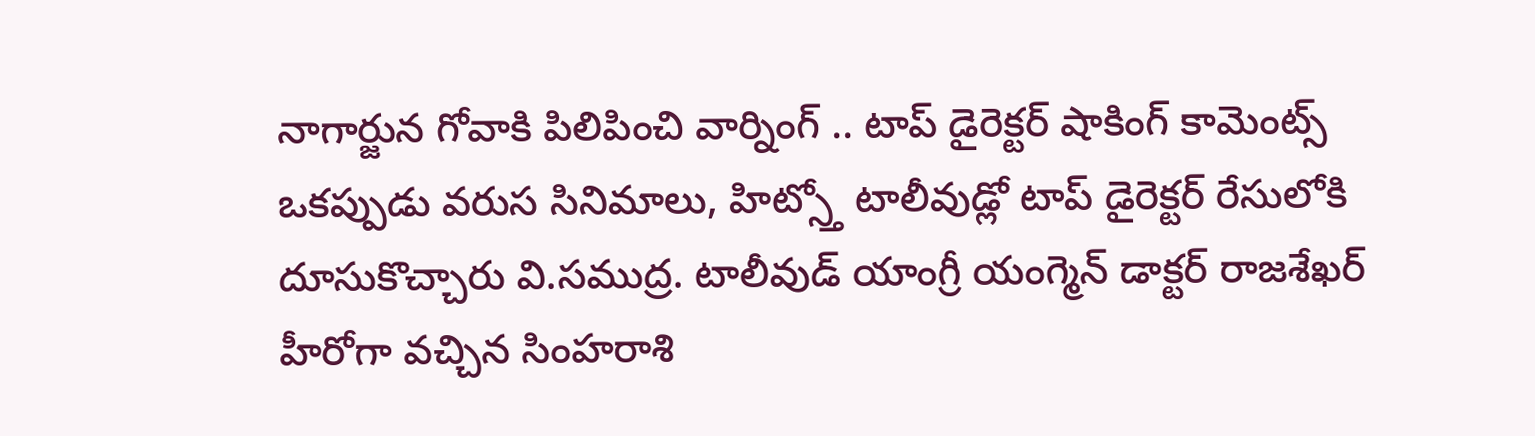నాగార్జున గోవాకి పిలిపించి వార్నింగ్ .. టాప్ డైరెక్టర్ షాకింగ్ కామెంట్స్
ఒకప్పుడు వరుస సినిమాలు, హిట్స్తో టాలీవుడ్లో టాప్ డైరెక్టర్ రేసులోకి దూసుకొచ్చారు వి.సముద్ర. టాలీవుడ్ యాంగ్రీ యంగ్మెన్ డాక్టర్ రాజశేఖర్ హీరోగా వచ్చిన సింహరాశి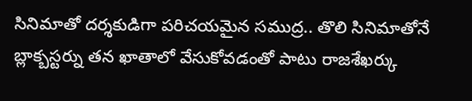సినిమాతో దర్శకుడిగా పరిచయమైన సముద్ర.. తొలి సినిమాతోనే బ్లాక్బస్టర్ను తన ఖాతాలో వేసుకోవడంతో పాటు రాజశేఖర్కు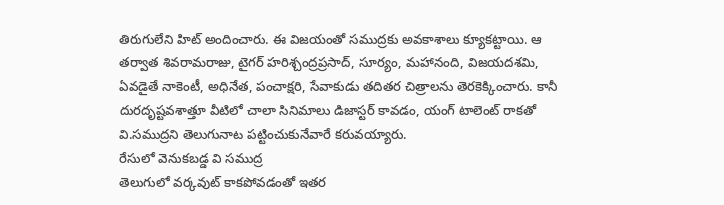తిరుగులేని హిట్ అందించారు. ఈ విజయంతో సముద్రకు అవకాశాలు క్యూకట్టాయి. ఆ తర్వాత శివరామరాజు, టైగర్ హరిశ్చంద్రప్రసాద్, సూర్యం, మహానంది, విజయదశమి, ఏవడైతే నాకెంటీ, అధినేత, పంచాక్షరి, సేవాకుడు తదితర చిత్రాలను తెరకెక్కించారు. కానీ దురదృష్టవశాత్తూ వీటిలో చాలా సినిమాలు డిజాస్టర్ కావడం, యంగ్ టాలెంట్ రాకతో వి.సముద్రని తెలుగునాట పట్టించుకునేవారే కరువయ్యారు.
రేసులో వెనుకబడ్డ వి సముద్ర
తెలుగులో వర్కవుట్ కాకపోవడంతో ఇతర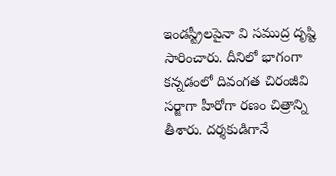ఇండస్ట్రీలపైనా వి సముద్ర దృష్టి సారించారు. దీనిలో భాగంగా కన్నడంలో దివంగత చిరంజీవి సర్జాగా హీరోగా రణం చిత్రాన్ని తీశారు. దర్శకుడిగానే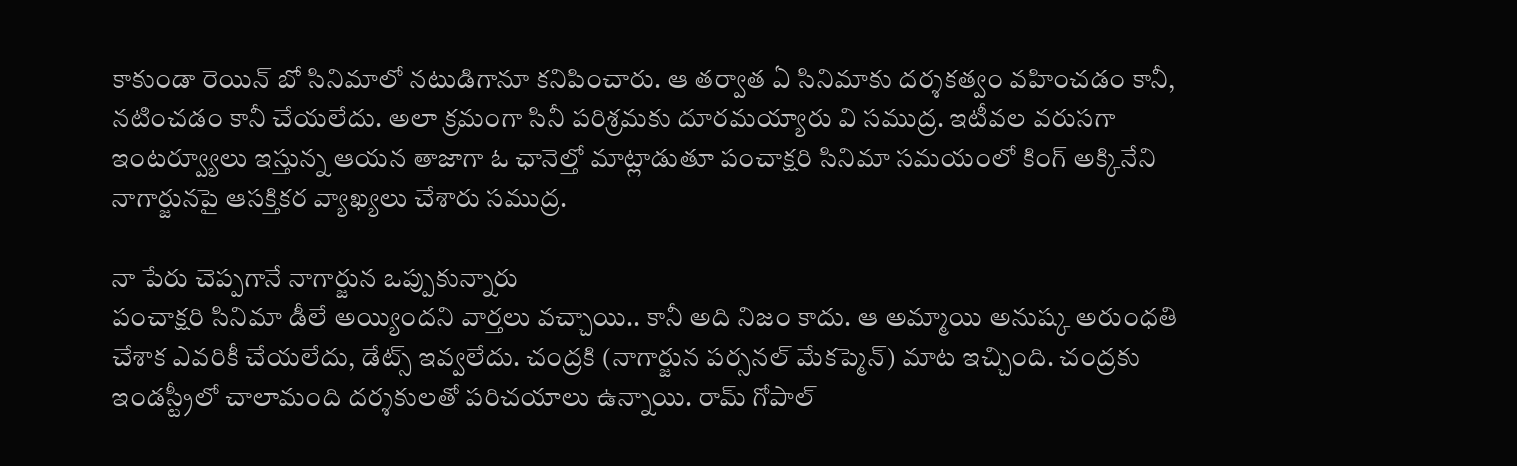కాకుండా రెయిన్ బో సినిమాలో నటుడిగానూ కనిపించారు. ఆ తర్వాత ఏ సినిమాకు దర్శకత్వం వహించడం కానీ, నటించడం కానీ చేయలేదు. అలా క్రమంగా సినీ పరిశ్రమకు దూరమయ్యారు వి సముద్ర. ఇటీవల వరుసగా ఇంటర్వ్యూలు ఇస్తున్న ఆయన తాజాగా ఓ ఛానెల్తో మాట్లాడుతూ పంచాక్షరి సినిమా సమయంలో కింగ్ అక్కినేని నాగార్జునపై ఆసక్తికర వ్యాఖ్యలు చేశారు సముద్ర.

నా పేరు చెప్పగానే నాగార్జున ఒప్పుకున్నారు
పంచాక్షరి సినిమా డీలే అయ్యిందని వార్తలు వచ్చాయి.. కానీ అది నిజం కాదు. ఆ అమ్మాయి అనుష్క అరుంధతి చేశాక ఎవరికీ చేయలేదు, డేట్స్ ఇవ్వలేదు. చంద్రకి (నాగార్జున పర్సనల్ మేకప్మెన్) మాట ఇచ్చింది. చంద్రకు ఇండస్ట్రీలో చాలామంది దర్శకులతో పరిచయాలు ఉన్నాయి. రామ్ గోపాల్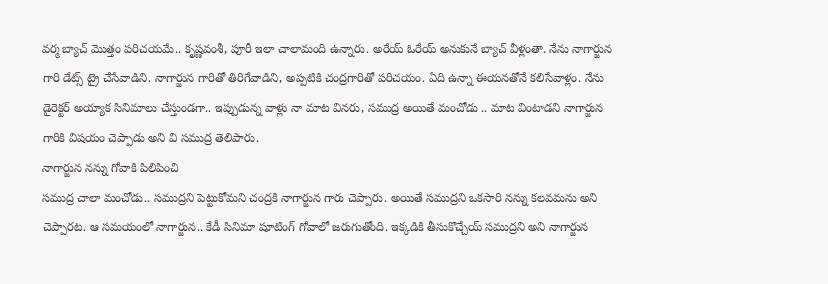వర్మ బ్యాచ్ మొత్తం పరిచయమే.. కృష్ణవంశీ, పూరీ ఇలా చాలామంది ఉన్నారు. అరేయ్ ఓరేయ్ అనుకునే బ్యాచ్ వీళ్లంతా. నేను నాగార్జున గారి డేట్స్ ట్రై చేసేవాడిని. నాగార్జున గారితో తిరిగేవాడిని, అప్పటికి చంద్రగారితో పరిచయం. ఏది ఉన్నా ఈయనతోనే కలిసేవాళ్లం. నేను డైరెక్టర్ అయ్యాక సినిమాలు చేస్తుండగా.. ఇప్పుడున్న వాళ్లు నా మాట వినరు, సముద్ర అయితే మంచోడు .. మాట వింటాడని నాగార్జున గారికి విషయం చెప్పాడు అని వి సముద్ర తెలిపారు.
నాగార్జున నన్ను గోవాకి పిలిపించి
సముద్ర చాలా మంచోడు.. సముద్రని పెట్టుకోమని చంద్రకి నాగార్జున గారు చెప్పారు. అయితే సముద్రని ఒకసారి నన్ను కలవమను అని చెప్పారట. ఆ సమయంలో నాగార్జున.. కేడీ సినిమా షూటింగ్ గోవాలో జరుగుతోంది. ఇక్కడికి తీసుకొచ్చేయ్ సముద్రని అని నాగార్జున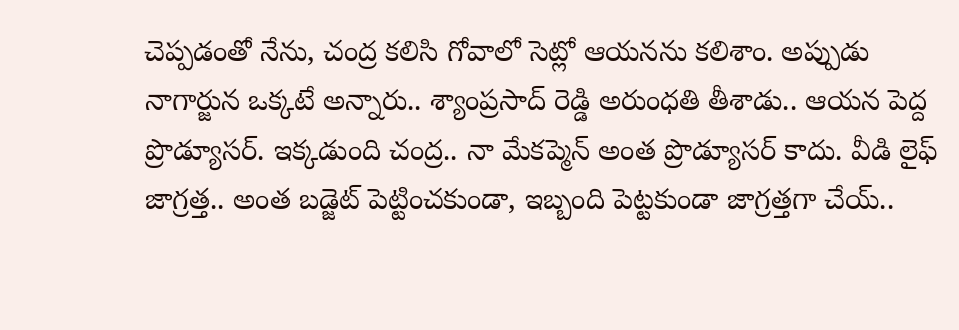చెప్పడంతో నేను, చంద్ర కలిసి గోవాలో సెట్లో ఆయనను కలిశాం. అప్పుడు నాగార్జున ఒక్కటే అన్నారు.. శ్యాంప్రసాద్ రెడ్డి అరుంధతి తీశాడు.. ఆయన పెద్ద ప్రొడ్యూసర్. ఇక్కడుంది చంద్ర.. నా మేకప్మెన్ అంత ప్రొడ్యూసర్ కాదు. వీడి లైఫ్ జాగ్రత్త.. అంత బడ్జెట్ పెట్టించకుండా, ఇబ్బంది పెట్టకుండా జాగ్రత్తగా చేయ్..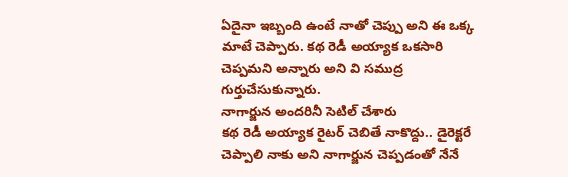ఏదైనా ఇబ్బంది ఉంటే నాతో చెప్పు అని ఈ ఒక్క మాటే చెప్పారు. కథ రెడీ అయ్యాక ఒకసారి చెప్పమని అన్నారు అని వి సముద్ర గుర్తుచేసుకున్నారు.
నాగార్జున అందరినీ సెటిల్ చేశారు
కథ రెడీ అయ్యాక రైటర్ చెబితే నాకొద్దు.. డైరెక్టరే చెప్పాలి నాకు అని నాగార్జున చెప్పడంతో నేనే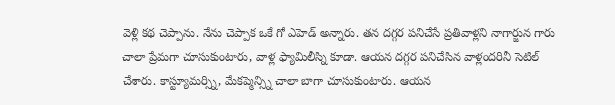వెళ్లి కథ చెప్పాను. నేను చెప్పాక ఒకే గో ఎహెడ్ అన్నారు. తన దగ్గర పనిచేసే ప్రతివాళ్లని నాగార్జున గారు చాలా ప్రేమగా చూసుకుంటారు, వాళ్ల ఫ్యామిలీస్ని కూడా. ఆయన దగ్గర పనిచేసిన వాళ్లందరినీ సెటిల్ చేశారు. కాస్ట్యూమర్స్ని, మేకప్మెన్స్ని చాలా బాగా చూసుకుంటారు. ఆయన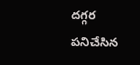దగ్గర పనిచేసిన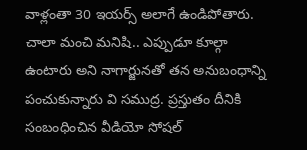వాళ్లంతా 30 ఇయర్స్ అలాగే ఉండిపోతారు. చాలా మంచి మనిషి.. ఎప్పుడూ కూల్గా ఉంటారు అని నాగార్జునతో తన అనుబంధాన్ని పంచుకున్నారు వి సముద్ర. ప్రస్తుతం దీనికి సంబంధించిన వీడియో సోషల్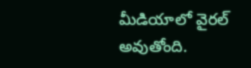మీడియాలో వైరల్ అవుతోంది.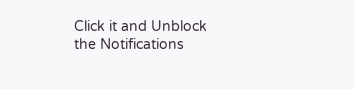Click it and Unblock the Notifications